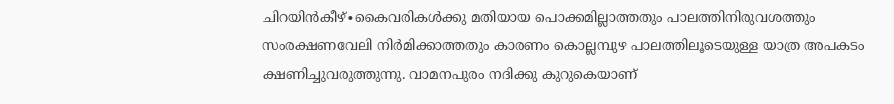ചിറയിൻകീഴ്∙കൈവരികൾക്കു മതിയായ പൊക്കമില്ലാത്തതും പാലത്തിനിരുവശത്തും സംരക്ഷണവേലി നിർമിക്കാത്തതും കാരണം കൊല്ലമ്പുഴ പാലത്തിലൂടെയുള്ള യാത്ര അപകടം ക്ഷണിച്ചുവരുത്തുന്നു. വാമനപുരം നദിക്കു കുറുകെയാണ്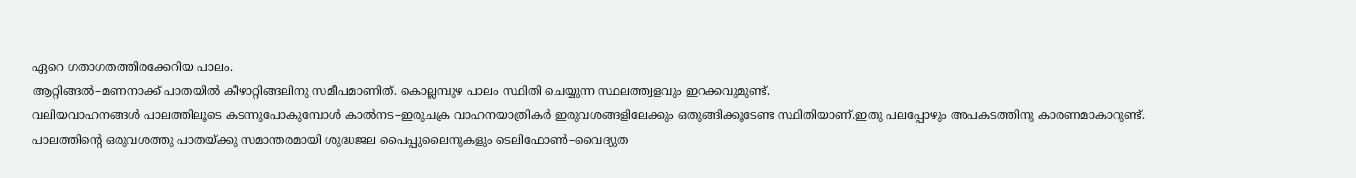ഏറെ ഗതാഗതത്തിരക്കേറിയ പാലം.
ആറ്റിങ്ങൽ–മണനാക്ക് പാതയിൽ കീഴാറ്റിങ്ങലിനു സമീപമാണിത്. കൊല്ലമ്പുഴ പാലം സ്ഥിതി ചെയ്യുന്ന സ്ഥലത്ത്വളവും ഇറക്കവുമുണ്ട്.
വലിയവാഹനങ്ങൾ പാലത്തിലൂടെ കടന്നുപോകുമ്പോൾ കാൽനട–ഇരുചക്ര വാഹനയാത്രികർ ഇരുവശങ്ങളിലേക്കും ഒതുങ്ങിക്കൂടേണ്ട സ്ഥിതിയാണ്.ഇതു പലപ്പോഴും അപകടത്തിനു കാരണമാകാറുണ്ട്.
പാലത്തിന്റെ ഒരുവശത്തു പാതയ്ക്കു സമാന്തരമായി ശുദ്ധജല പൈപ്പുലൈനുകളും ടെലിഫോൺ–വൈദ്യുത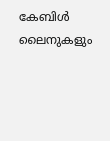കേബിൾ ലൈനുകളും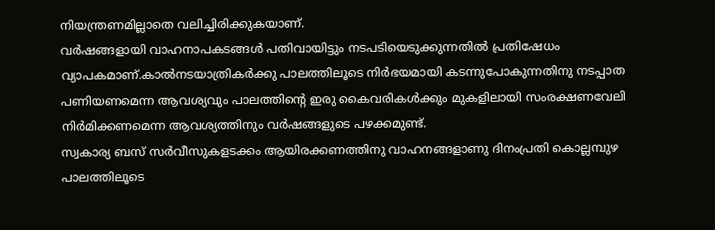നിയന്ത്രണമില്ലാതെ വലിച്ചിരിക്കുകയാണ്.
വർഷങ്ങളായി വാഹനാപകടങ്ങൾ പതിവായിട്ടും നടപടിയെടുക്കുന്നതിൽ പ്രതിഷേധം വ്യാപകമാണ്.കാൽനടയാത്രികർക്കു പാലത്തിലൂടെ നിർഭയമായി കടന്നുപോകുന്നതിനു നടപ്പാത പണിയണമെന്ന ആവശ്യവും പാലത്തിന്റെ ഇരു കൈവരികൾക്കും മുകളിലായി സംരക്ഷണവേലി നിർമിക്കണമെന്ന ആവശ്യത്തിനും വർഷങ്ങളുടെ പഴക്കമുണ്ട്.
സ്വകാര്യ ബസ് സർവീസുകളടക്കം ആയിരക്കണത്തിനു വാഹനങ്ങളാണു ദിനംപ്രതി കൊല്ലമ്പുഴ പാലത്തിലൂടെ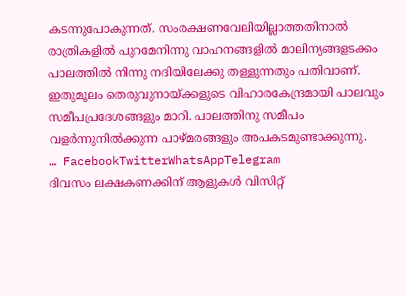കടന്നുപോകുന്നത്. സംരക്ഷണവേലിയില്ലാത്തതിനാൽ രാത്രികളിൽ പുറമേനിന്നു വാഹനങ്ങളിൽ മാലിന്യങ്ങളടക്കം പാലത്തിൽ നിന്നു നദിയിലേക്കു തള്ളുന്നതും പതിവാണ്.
ഇതുമൂലം തെരുവുനായ്ക്കളുടെ വിഹാരകേന്ദ്രമായി പാലവും സമീപപ്രദേശങ്ങളും മാറി. പാലത്തിനു സമീപം വളർന്നുനിൽക്കുന്ന പാഴ്മരങ്ങളും അപകടമുണ്ടാക്കുന്നു.
… FacebookTwitterWhatsAppTelegram
ദിവസം ലക്ഷകണക്കിന് ആളുകൾ വിസിറ്റ്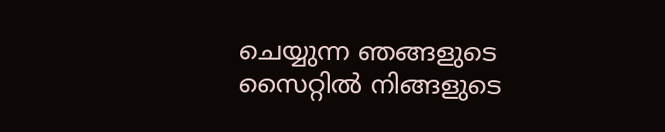ചെയ്യുന്ന ഞങ്ങളുടെ സൈറ്റിൽ നിങ്ങളുടെ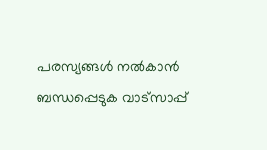പരസ്യങ്ങൾ നൽകാൻ ബന്ധപ്പെടുക വാട്സാപ്പ്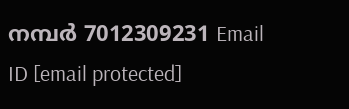നമ്പർ 7012309231 Email ID [email protected]